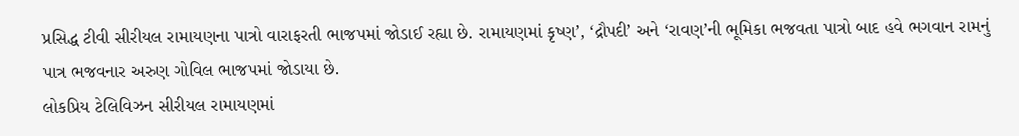પ્રસિદ્ધ ટીવી સીરીયલ રામાયણના પાત્રો વારાફરતી ભાજપમાં જોડાઈ રહ્યા છે. રામાયણમાં કૃષ્ણ’, ‘દ્રૌપદી’ અને ‘રાવણ’ની ભૂમિકા ભજવતા પાત્રો બાદ હવે ભગવાન રામનું પાત્ર ભજવનાર અરુણ ગોવિલ ભાજપમાં જોડાયા છે.
લોકપ્રિય ટેલિવિઝન સીરીયલ રામાયણમાં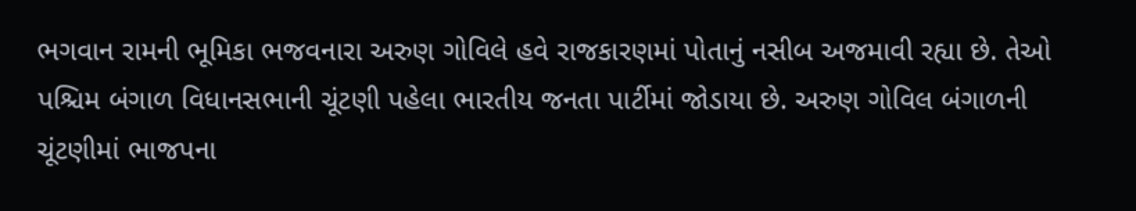ભગવાન રામની ભૂમિકા ભજવનારા અરુણ ગોવિલે હવે રાજકારણમાં પોતાનું નસીબ અજમાવી રહ્યા છે. તેઓ પશ્ચિમ બંગાળ વિધાનસભાની ચૂંટણી પહેલા ભારતીય જનતા પાર્ટીમાં જોડાયા છે. અરુણ ગોવિલ બંગાળની ચૂંટણીમાં ભાજપના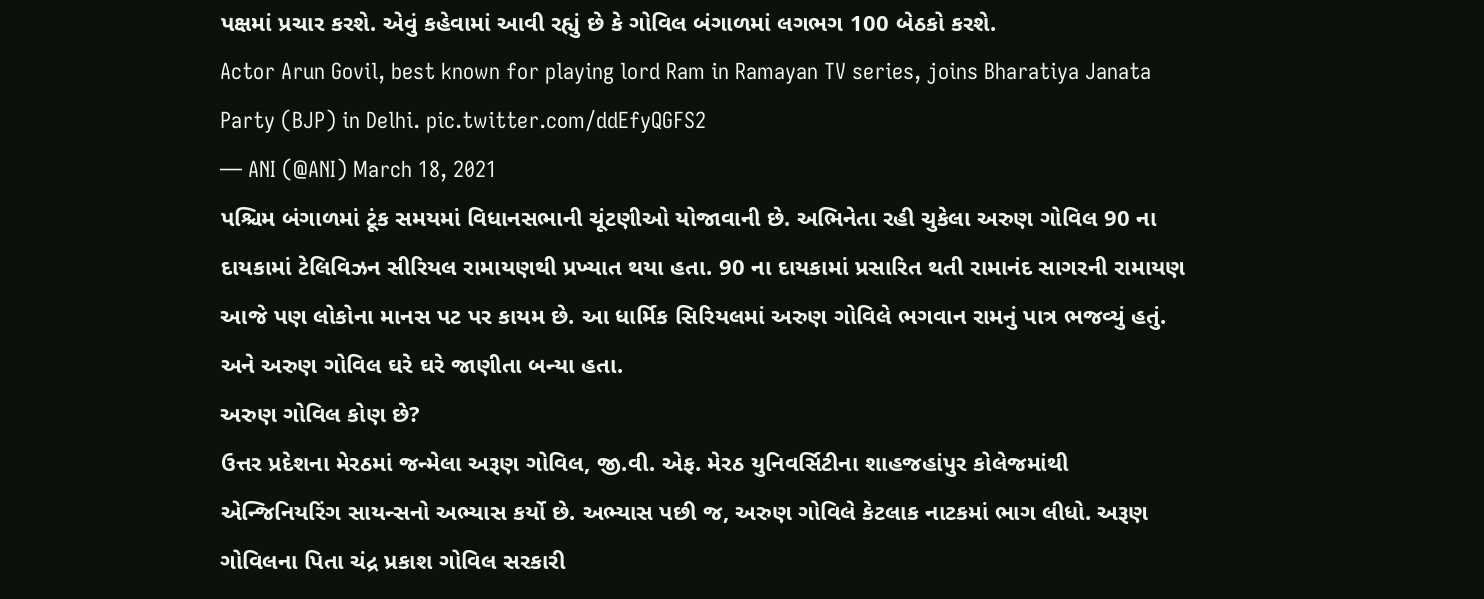પક્ષમાં પ્રચાર કરશે. એવું કહેવામાં આવી રહ્યું છે કે ગોવિલ બંગાળમાં લગભગ 100 બેઠકો કરશે.
Actor Arun Govil, best known for playing lord Ram in Ramayan TV series, joins Bharatiya Janata Party (BJP) in Delhi. pic.twitter.com/ddEfyQGFS2
— ANI (@ANI) March 18, 2021
પશ્ચિમ બંગાળમાં ટૂંક સમયમાં વિધાનસભાની ચૂંટણીઓ યોજાવાની છે. અભિનેતા રહી ચુકેલા અરુણ ગોવિલ 90 ના દાયકામાં ટેલિવિઝન સીરિયલ રામાયણથી પ્રખ્યાત થયા હતા. 90 ના દાયકામાં પ્રસારિત થતી રામાનંદ સાગરની રામાયણ આજે પણ લોકોના માનસ પટ પર કાયમ છે. આ ધાર્મિક સિરિયલમાં અરુણ ગોવિલે ભગવાન રામનું પાત્ર ભજવ્યું હતું. અને અરુણ ગોવિલ ઘરે ઘરે જાણીતા બન્યા હતા.
અરુણ ગોવિલ કોણ છે?
ઉત્તર પ્રદેશના મેરઠમાં જન્મેલા અરૂણ ગોવિલ, જી.વી. એફ. મેરઠ યુનિવર્સિટીના શાહજહાંપુર કોલેજમાંથી એન્જિનિયરિંગ સાયન્સનો અભ્યાસ કર્યો છે. અભ્યાસ પછી જ, અરુણ ગોવિલે કેટલાક નાટકમાં ભાગ લીધો. અરૂણ ગોવિલના પિતા ચંદ્ર પ્રકાશ ગોવિલ સરકારી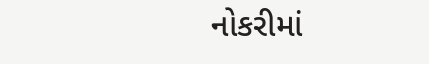નોકરીમાં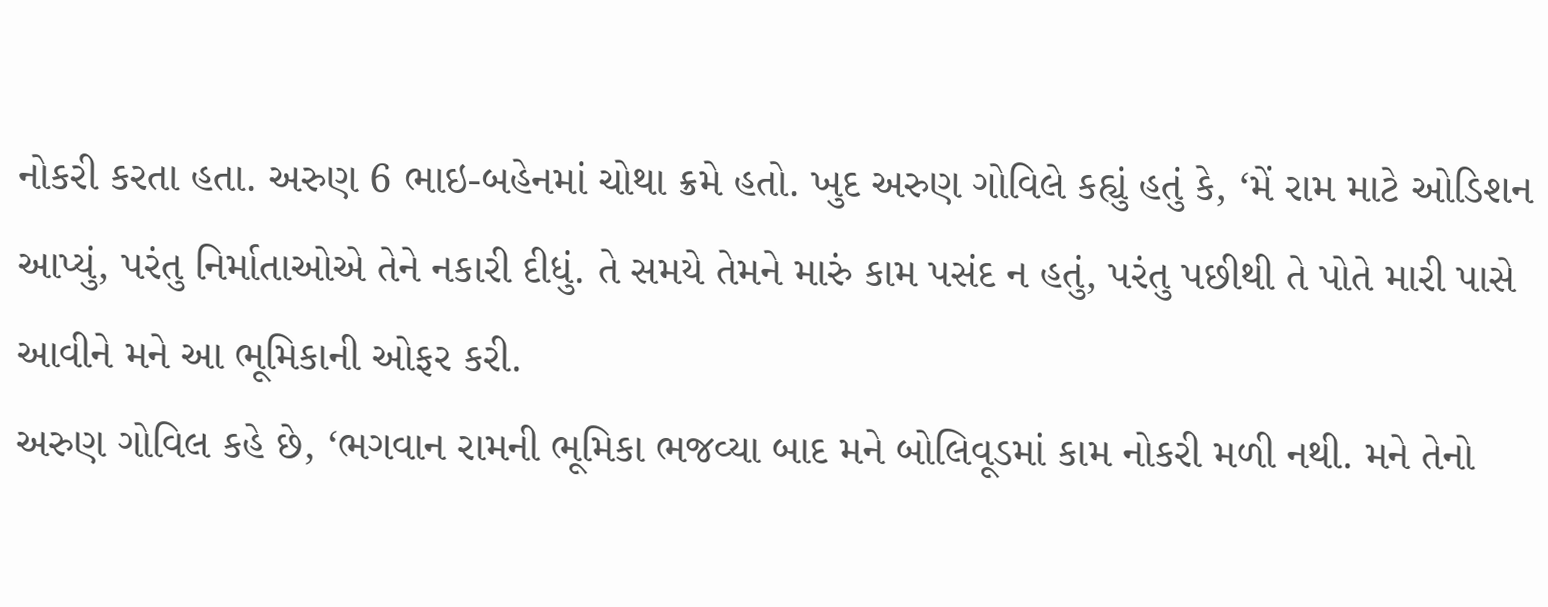નોકરી કરતા હતા. અરુણ 6 ભાઇ-બહેનમાં ચોથા ક્રમે હતો. ખુદ અરુણ ગોવિલે કહ્યું હતું કે, ‘મેં રામ માટે ઓડિશન આપ્યું, પરંતુ નિર્માતાઓએ તેને નકારી દીધું. તે સમયે તેમને મારું કામ પસંદ ન હતું, પરંતુ પછીથી તે પોતે મારી પાસે આવીને મને આ ભૂમિકાની ઓફર કરી.
અરુણ ગોવિલ કહે છે, ‘ભગવાન રામની ભૂમિકા ભજવ્યા બાદ મને બોલિવૂડમાં કામ નોકરી મળી નથી. મને તેનો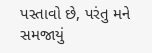પસ્તાવો છે, પરંતુ મને સમજાયું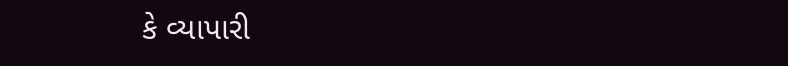કે વ્યાપારી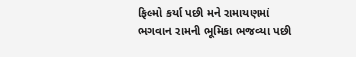ફિલ્મો કર્યા પછી મને રામાયણમાં ભગવાન રામની ભૂમિકા ભજવ્યા પછી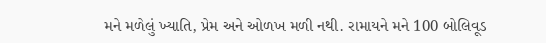મને મળેલું ખ્યાતિ, પ્રેમ અને ઓળખ મળી નથી. રામાયને મને 100 બોલિવૂડ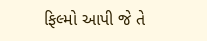ફિલ્મો આપી જે તે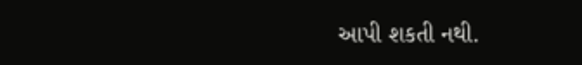આપી શકતી નથી.